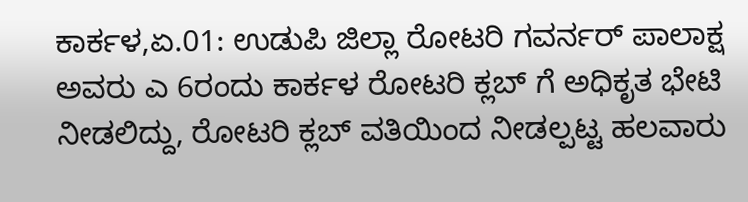ಕಾರ್ಕಳ,ಏ.01: ಉಡುಪಿ ಜಿಲ್ಲಾ ರೋಟರಿ ಗವರ್ನರ್ ಪಾಲಾಕ್ಷ ಅವರು ಎ 6ರಂದು ಕಾರ್ಕಳ ರೋಟರಿ ಕ್ಲಬ್ ಗೆ ಅಧಿಕೃತ ಭೇಟಿ ನೀಡಲಿದ್ದು, ರೋಟರಿ ಕ್ಲಬ್ ವತಿಯಿಂದ ನೀಡಲ್ಪಟ್ಟ ಹಲವಾರು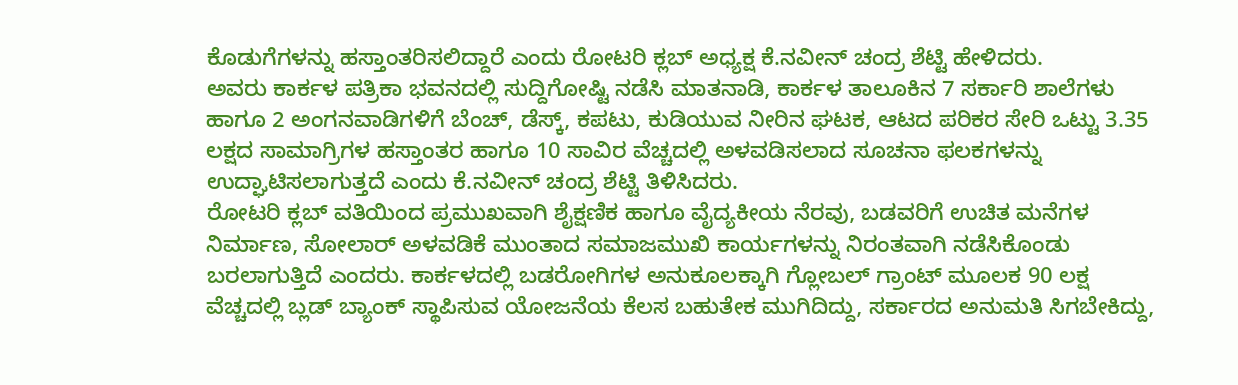ಕೊಡುಗೆಗಳನ್ನು ಹಸ್ತಾಂತರಿಸಲಿದ್ದಾರೆ ಎಂದು ರೋಟರಿ ಕ್ಲಬ್ ಅಧ್ಯಕ್ಷ ಕೆ.ನವೀನ್ ಚಂದ್ರ ಶೆಟ್ಟಿ ಹೇಳಿದರು.
ಅವರು ಕಾರ್ಕಳ ಪತ್ರಿಕಾ ಭವನದಲ್ಲಿ ಸುದ್ದಿಗೋಷ್ಟಿ ನಡೆಸಿ ಮಾತನಾಡಿ, ಕಾರ್ಕಳ ತಾಲೂಕಿನ 7 ಸರ್ಕಾರಿ ಶಾಲೆಗಳು ಹಾಗೂ 2 ಅಂಗನವಾಡಿಗಳಿಗೆ ಬೆಂಚ್, ಡೆಸ್ಕ್, ಕಪಟು, ಕುಡಿಯುವ ನೀರಿನ ಘಟಕ, ಆಟದ ಪರಿಕರ ಸೇರಿ ಒಟ್ಟು 3.35 ಲಕ್ಷದ ಸಾಮಾಗ್ರಿಗಳ ಹಸ್ತಾಂತರ ಹಾಗೂ 10 ಸಾವಿರ ವೆಚ್ಚದಲ್ಲಿ ಅಳವಡಿಸಲಾದ ಸೂಚನಾ ಫಲಕಗಳನ್ನು ಉದ್ಘಾಟಿಸಲಾಗುತ್ತದೆ ಎಂದು ಕೆ.ನವೀನ್ ಚಂದ್ರ ಶೆಟ್ಟಿ ತಿಳಿಸಿದರು.
ರೋಟರಿ ಕ್ಲಬ್ ವತಿಯಿಂದ ಪ್ರಮುಖವಾಗಿ ಶೈಕ್ಷಣಿಕ ಹಾಗೂ ವೈದ್ಯಕೀಯ ನೆರವು, ಬಡವರಿಗೆ ಉಚಿತ ಮನೆಗಳ ನಿರ್ಮಾಣ, ಸೋಲಾರ್ ಅಳವಡಿಕೆ ಮುಂತಾದ ಸಮಾಜಮುಖಿ ಕಾರ್ಯಗಳನ್ನು ನಿರಂತವಾಗಿ ನಡೆಸಿಕೊಂಡು ಬರಲಾಗುತ್ತಿದೆ ಎಂದರು. ಕಾರ್ಕಳದಲ್ಲಿ ಬಡರೋಗಿಗಳ ಅನುಕೂಲಕ್ಕಾಗಿ ಗ್ಲೋಬಲ್ ಗ್ರಾಂಟ್ ಮೂಲಕ 90 ಲಕ್ಷ ವೆಚ್ಚದಲ್ಲಿ ಬ್ಲಡ್ ಬ್ಯಾಂಕ್ ಸ್ಥಾಪಿಸುವ ಯೋಜನೆಯ ಕೆಲಸ ಬಹುತೇಕ ಮುಗಿದಿದ್ದು, ಸರ್ಕಾರದ ಅನುಮತಿ ಸಿಗಬೇಕಿದ್ದು,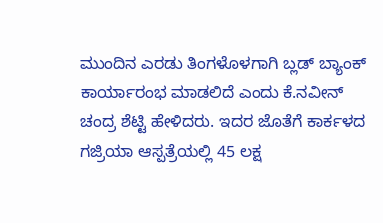ಮುಂದಿನ ಎರಡು ತಿಂಗಳೊಳಗಾಗಿ ಬ್ಲಡ್ ಬ್ಯಾಂಕ್ ಕಾರ್ಯಾರಂಭ ಮಾಡಲಿದೆ ಎಂದು ಕೆ.ನವೀನ್ ಚಂದ್ರ ಶೆಟ್ಟಿ ಹೇಳಿದರು. ಇದರ ಜೊತೆಗೆ ಕಾರ್ಕಳದ ಗಜ್ರಿಯಾ ಆಸ್ಪತ್ರೆಯಲ್ಲಿ 45 ಲಕ್ಷ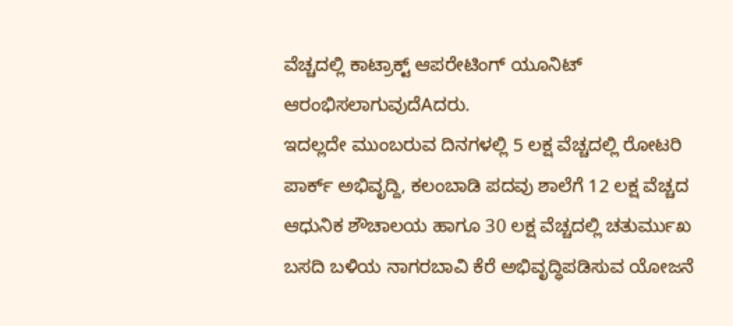ವೆಚ್ಚದಲ್ಲಿ ಕಾಟ್ರಾಕ್ಟ್ ಆಪರೇಟಿಂಗ್ ಯೂನಿಟ್ ಆರಂಭಿಸಲಾಗುವುದೆAದರು.
ಇದಲ್ಲದೇ ಮುಂಬರುವ ದಿನಗಳಲ್ಲಿ 5 ಲಕ್ಷ ವೆಚ್ಚದಲ್ಲಿ ರೋಟರಿ ಪಾರ್ಕ್ ಅಭಿವೃದ್ದಿ, ಕಲಂಬಾಡಿ ಪದವು ಶಾಲೆಗೆ 12 ಲಕ್ಷ ವೆಚ್ಚದ ಆಧುನಿಕ ಶೌಚಾಲಯ ಹಾಗೂ 30 ಲಕ್ಷ ವೆಚ್ಚದಲ್ಲಿ ಚತುರ್ಮುಖ ಬಸದಿ ಬಳಿಯ ನಾಗರಬಾವಿ ಕೆರೆ ಅಭಿವೃದ್ಧಿಪಡಿಸುವ ಯೋಜನೆ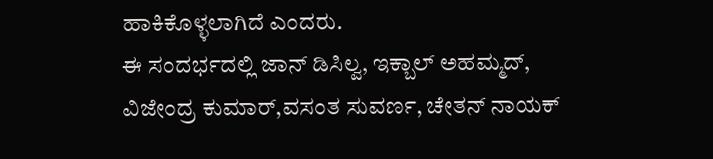ಹಾಕಿಕೊಳ್ಳಲಾಗಿದೆ ಎಂದರು.
ಈ ಸಂದರ್ಭದಲ್ಲಿ ಜಾನ್ ಡಿಸಿಲ್ವ, ಇಕ್ಬಾಲ್ ಅಹಮ್ಮದ್, ವಿಜೇಂದ್ರ ಕುಮಾರ್,ವಸಂತ ಸುವರ್ಣ, ಚೇತನ್ ನಾಯಕ್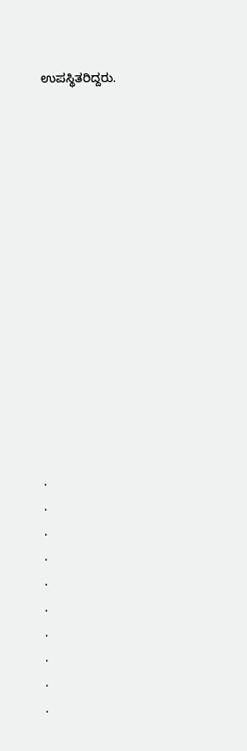ಉಪಸ್ಥಿತರಿದ್ದರು.















.
.
.
.
.
.
.
.
.
.